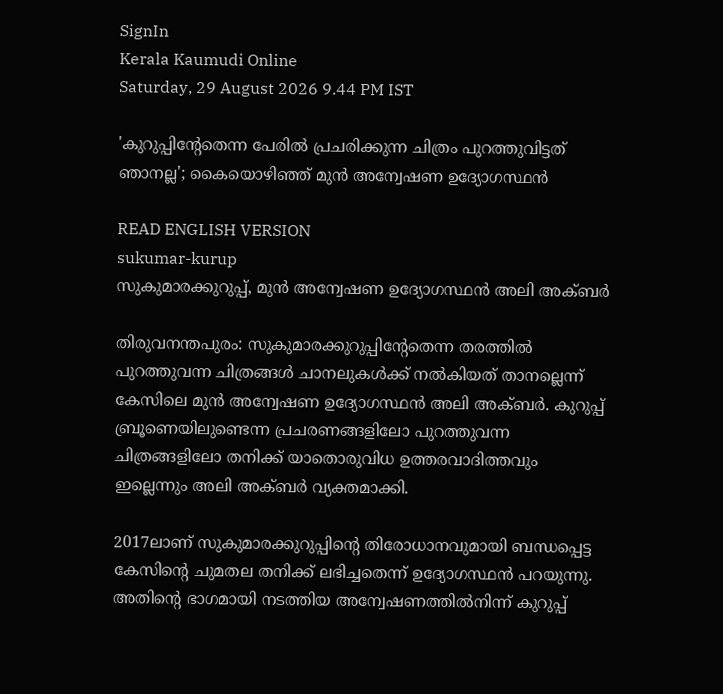SignIn
Kerala Kaumudi Online
Saturday, 29 August 2026 9.44 PM IST

'കുറുപ്പിന്റേതെന്ന പേരിൽ പ്രചരിക്കുന്ന ചിത്രം പുറത്തുവിട്ടത് ഞാനല്ല'; കൈയൊഴിഞ്ഞ് മുൻ അന്വേഷണ ഉദ്യോഗസ്ഥൻ

READ ENGLISH VERSION
sukumar-kurup
സുകുമാരക്കുറുപ്പ്, മുൻ അന്വേഷണ ഉദ്യോഗസ്ഥൻ അലി അക്‌ബർ

തിരുവനന്തപുരം: സുകുമാരക്കുറുപ്പിന്റേതെന്ന തരത്തിൽ പുറത്തുവന്ന ചിത്രങ്ങൾ ചാനലുകൾക്ക് നൽകിയത് താനല്ലെന്ന് കേസിലെ മുൻ അന്വേഷണ ഉദ്യോഗസ്ഥൻ അലി അക്‌ബർ. കുറുപ്പ് ബ്രൂണെയിലുണ്ടെന്ന പ്രചരണങ്ങളിലോ പുറത്തുവന്ന ചിത്രങ്ങളിലോ തനിക്ക് യാതൊരുവിധ ഉത്തരവാദിത്തവും ഇല്ലെന്നും അലി അക്‌ബർ വ്യക്തമാക്കി.

2017ലാണ് സുകുമാരക്കുറുപ്പിന്റെ തിരോധാനവുമായി ബന്ധപ്പെട്ട കേസിന്റെ ചുമതല തനിക്ക് ലഭിച്ചതെന്ന് ഉദ്യോഗസ്ഥൻ പറയുന്നു. അതിന്റെ ഭാഗമായി നടത്തിയ അന്വേഷണത്തിൽനിന്ന് കുറുപ്പ്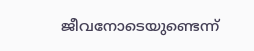ജീവനോടെയുണ്ടെന്ന്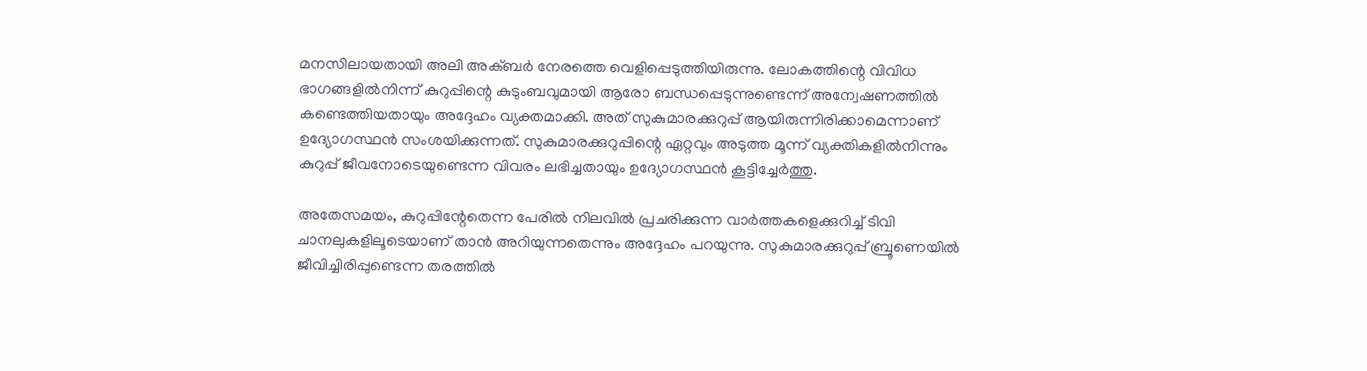മനസിലായതായി അലി അക്‌ബർ നേരത്തെ വെളിപ്പെടുത്തിയിരുന്നു. ലോകത്തിന്റെ വിവിധ ഭാഗങ്ങളിൽനിന്ന് കുറുപ്പിന്റെ കുടുംബവുമായി ആരോ ബന്ധപ്പെടുന്നുണ്ടെന്ന് അന്വേഷണത്തിൽ കണ്ടെത്തിയതായും അദ്ദേഹം വ്യക്തമാക്കി. അത് സുകുമാരക്കുറുപ്പ് ആയിരുന്നിരിക്കാമെന്നാണ് ഉദ്യോഗസ്ഥൻ സംശയിക്കുന്നത്. സുകുമാരക്കുറുപ്പിന്റെ ഏറ്റവും അടുത്ത മൂന്ന് വ്യക്തികളിൽനിന്നും കുറുപ്പ് ജീവനോടെയുണ്ടെന്ന വിവരം ലഭിച്ചതായും ഉദ്യോഗസ്ഥൻ കൂട്ടിച്ചേർത്തു.

അതേസമയം, കുറുപ്പിന്റേതെന്ന പേരിൽ നിലവിൽ പ്രചരിക്കുന്ന വാർത്തകളെക്കുറിച്ച് ടിവി ചാനലുകളിലൂടെയാണ് താൻ അറിയുന്നതെന്നും അദ്ദേഹം പറയുന്നു. സുകുമാരക്കുറുപ്പ് ബ്രൂണെയിൽ ജീവിച്ചിരിപ്പുണ്ടെന്ന തരത്തിൽ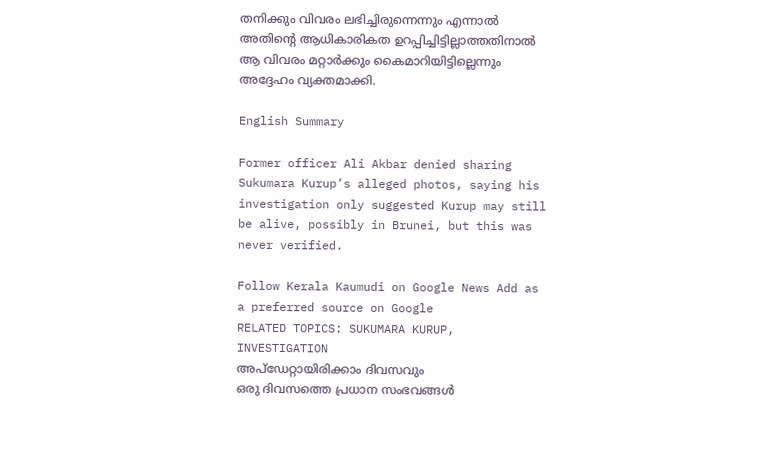തനിക്കും വിവരം ലഭിച്ചിരുന്നെന്നും എന്നാൽ അതിന്റെ ആധികാരികത ഉറപ്പിച്ചിട്ടില്ലാത്തതിനാൽ ആ വിവരം മറ്റാർക്കും കൈമാറിയിട്ടില്ലെന്നും അദ്ദേഹം വ്യക്തമാക്കി.

English Summary

Former officer Ali Akbar denied sharing Sukumara Kurup’s alleged photos, saying his investigation only suggested Kurup may still be alive, possibly in Brunei, but this was never verified.

Follow Kerala Kaumudi on Google News Add as a preferred source on Google
RELATED TOPICS: SUKUMARA KURUP, INVESTIGATION
അപ്ഡേറ്റായിരിക്കാം ദിവസവും
ഒരു ദിവസത്തെ പ്രധാന സംഭവങ്ങൾ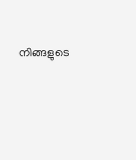നിങ്ങളുടെ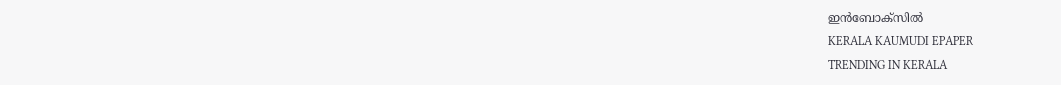ഇൻബോക്സിൽ
KERALA KAUMUDI EPAPER
TRENDING IN KERALA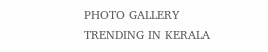PHOTO GALLERY
TRENDING IN KERALA